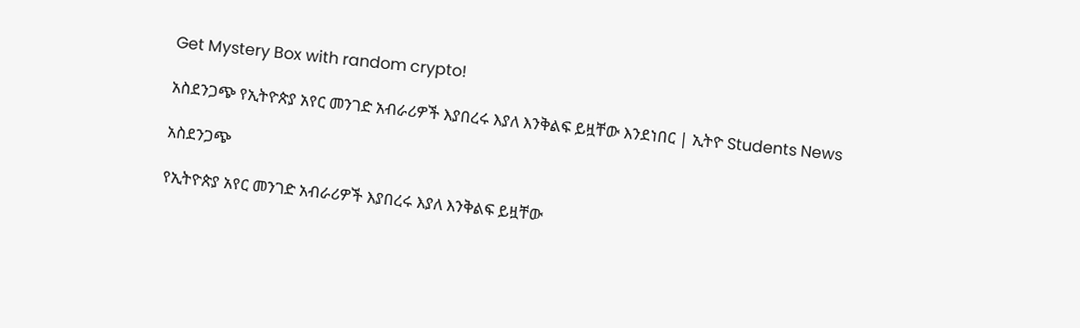Get Mystery Box with random crypto!

አስደንጋጭ የኢትዮጵያ አየር መንገድ አብራሪዎች እያበረሩ እያለ እንቅልፍ ይዟቸው እንደነበር | ኢትዮ Students News

አስደንጋጭ

የኢትዮጵያ አየር መንገድ አብራሪዎች እያበረሩ እያለ እንቅልፍ ይዟቸው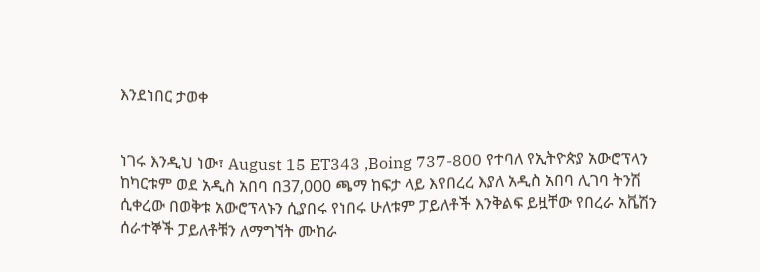እንደነበር ታወቀ


ነገሩ እንዲህ ነው፣ August 15 ET343 ,Boing 737-800 የተባለ የኢትዮጵያ አውሮፕላን ከካርቱም ወደ አዲስ አበባ በ37,000 ጫማ ከፍታ ላይ እየበረረ እያለ አዲስ አበባ ሊገባ ትንሽ ሲቀረው በወቅቱ አውሮፕላኑን ሲያበሩ የነበሩ ሁለቱም ፓይለቶች እንቅልፍ ይዟቸው የበረራ አቬሽን ሰራተኞች ፓይለቶቹን ለማግኘት ሙከራ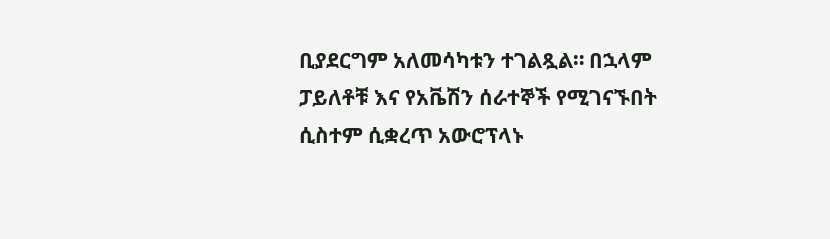ቢያደርግም አለመሳካቱን ተገልጿል። በኋላም ፓይለቶቹ እና የአቬሽን ሰራተኞች የሚገናኙበት ሲስተም ሲቋረጥ አውሮፕላኑ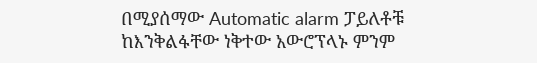በሚያሰማው Automatic alarm ፓይለቶቹ ከእንቅልፋቸው ነቅተው አውሮፕላኑ ምንም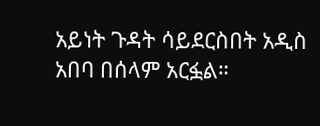አይነት ጉዳት ሳይደርስበት አዲስ አበባ በሰላም አርፏል።